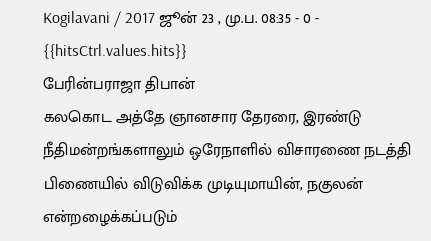Kogilavani / 2017 ஜூன் 23 , மு.ப. 08:35 - 0 - {{hitsCtrl.values.hits}}
பேரின்பராஜா திபான்
கலகொட அத்தே ஞானசார தேரரை, இரண்டு நீதிமன்றங்களாலும் ஒரேநாளில் விசாரணை நடத்தி பிணையில் விடுவிக்க முடியுமாயின், நகுலன் என்றழைக்கப்படும்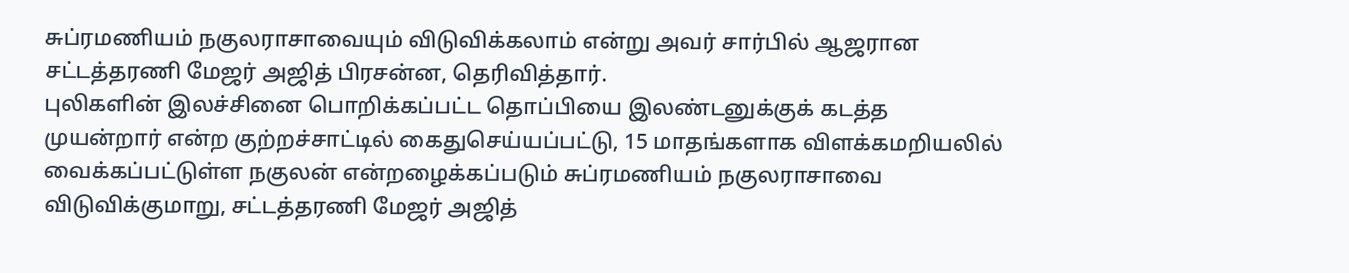சுப்ரமணியம் நகுலராசாவையும் விடுவிக்கலாம் என்று அவர் சார்பில் ஆஜரான சட்டத்தரணி மேஜர் அஜித் பிரசன்ன, தெரிவித்தார்.
புலிகளின் இலச்சினை பொறிக்கப்பட்ட தொப்பியை இலண்டனுக்குக் கடத்த முயன்றார் என்ற குற்றச்சாட்டில் கைதுசெய்யப்பட்டு, 15 மாதங்களாக விளக்கமறியலில் வைக்கப்பட்டுள்ள நகுலன் என்றழைக்கப்படும் சுப்ரமணியம் நகுலராசாவை விடுவிக்குமாறு, சட்டத்தரணி மேஜர் அஜித்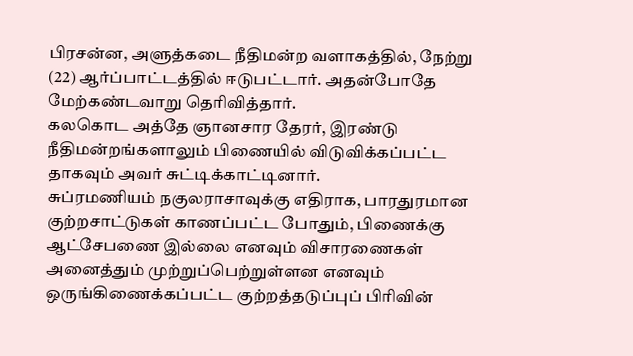பிரசன்ன, அளுத்கடை நீதிமன்ற வளாகத்தில், நேற்று (22) ஆர்ப்பாட்டத்தில் ஈடுபட்டார். அதன்போதே மேற்கண்டவாறு தெரிவித்தார்.
கலகொட அத்தே ஞானசார தேரர், இரண்டு நீதிமன்றங்களாலும் பிணையில் விடுவிக்கப்பட்ட தாகவும் அவர் சுட்டிக்காட்டினார்.
சுப்ரமணியம் நகுலராசாவுக்கு எதிராக, பாரதுரமான குற்றசாட்டுகள் காணப்பட்ட போதும், பிணைக்கு ஆட்சேபணை இல்லை எனவும் விசாரணைகள் அனைத்தும் முற்றுப்பெற்றுள்ளன எனவும் ஒருங்கிணைக்கப்பட்ட குற்றத்தடுப்புப் பிரிவின்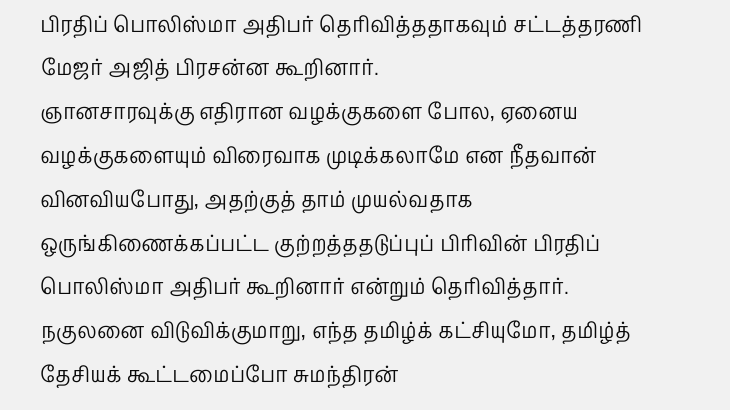பிரதிப் பொலிஸ்மா அதிபர் தெரிவித்ததாகவும் சட்டத்தரணி மேஜர் அஜித் பிரசன்ன கூறினார்.
ஞானசாரவுக்கு எதிரான வழக்குகளை போல, ஏனைய வழக்குகளையும் விரைவாக முடிக்கலாமே என நீதவான் வினவியபோது, அதற்குத் தாம் முயல்வதாக ஒருங்கிணைக்கப்பட்ட குற்றத்ததடுப்புப் பிரிவின் பிரதிப் பொலிஸ்மா அதிபர் கூறினார் என்றும் தெரிவித்தார்.
நகுலனை விடுவிக்குமாறு, எந்த தமிழ்க் கட்சியுமோ, தமிழ்த் தேசியக் கூட்டமைப்போ சுமந்திரன்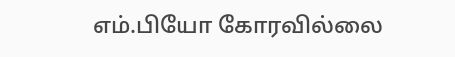எம்.பியோ கோரவில்லை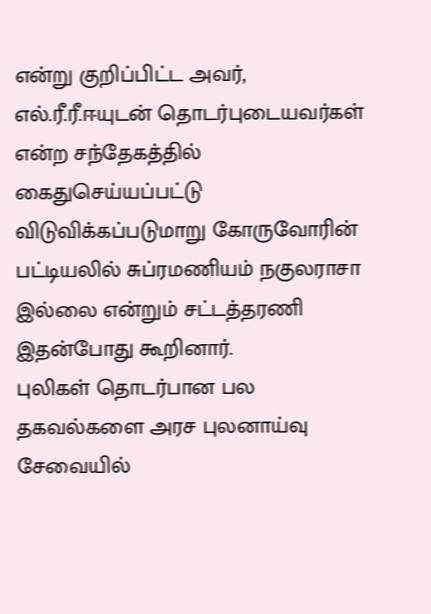என்று குறிப்பிட்ட அவர், எல்.ரீ.ரீ.ஈயுடன் தொடர்புடையவர்கள் என்ற சந்தேகத்தில் கைதுசெய்யப்பட்டு விடுவிக்கப்படுமாறு கோருவோரின் பட்டியலில் சுப்ரமணியம் நகுலராசா இல்லை என்றும் சட்டத்தரணி இதன்போது கூறினார்.
புலிகள் தொடர்பான பல தகவல்களை அரச புலனாய்வு சேவையில்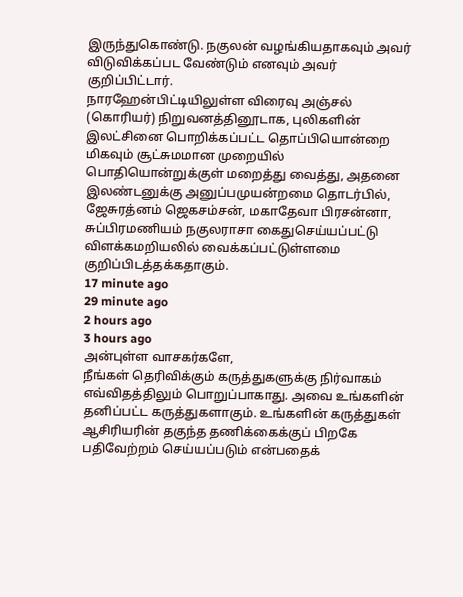இருந்துகொண்டு. நகுலன் வழங்கியதாகவும் அவர் விடுவிக்கப்பட வேண்டும் எனவும் அவர் குறிப்பிட்டார்.
நாரஹேன்பிட்டியிலுள்ள விரைவு அஞ்சல் (கொரியர்) நிறுவனத்தினூடாக, புலிகளின் இலட்சினை பொறிக்கப்பட்ட தொப்பியொன்றை மிகவும் சூட்சுமமான முறையில் பொதியொன்றுக்குள் மறைத்து வைத்து, அதனை இலண்டனுக்கு அனுப்பமுயன்றமை தொடர்பில், ஜேசுரத்னம் ஜெகசம்சன், மகாதேவா பிரசன்னா, சுப்பிரமணியம் நகுலராசா கைதுசெய்யப்பட்டு விளக்கமறியலில் வைக்கப்பட்டுள்ளமை குறிப்பிடத்தக்கதாகும்.
17 minute ago
29 minute ago
2 hours ago
3 hours ago
அன்புள்ள வாசகர்களே,
நீங்கள் தெரிவிக்கும் கருத்துகளுக்கு நிர்வாகம் எவ்விதத்திலும் பொறுப்பாகாது. அவை உங்களின் தனிப்பட்ட கருத்துகளாகும். உங்களின் கருத்துகள் ஆசிரியரின் தகுந்த தணிக்கைக்குப் பிறகே பதிவேற்றம் செய்யப்படும் என்பதைக்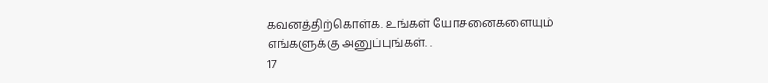கவனத்திற்கொள்க. உங்கள் யோசனைகளையும் எங்களுக்கு அனுப்புங்கள். .
17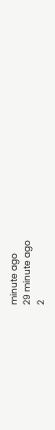minute ago
29 minute ago
2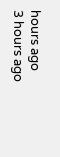hours ago
3 hours ago